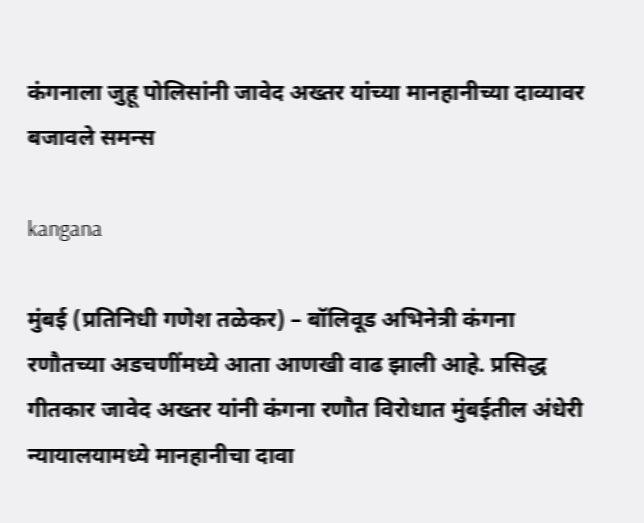कंगनाला जुहू पोलिसांनी जावेद अख्तर यांच्या मानहानीच्या दाव्यावर बजावले समन्स

kangana

मुंबई (प्रतिनिधी गणेश तळेकर) – बॉलिवूड अभिनेत्री कंगना रणौतच्या अडचणींमध्ये आता आणखी वाढ झाली आहे. प्रसिद्ध गीतकार जावेद अख्तर यांनी कंगना रणौत विरोधात मुंबईतील अंधेरी न्यायालयामध्ये मानहानीचा दावा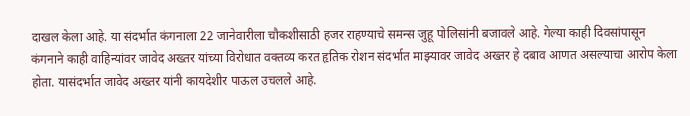दाखल केला आहे. या संदर्भात कंगनाला 22 जानेवारीला चौकशीसाठी हजर राहण्याचे समन्स जुहू पोलिसांनी बजावले आहे. गेल्या काही दिवसांपासून कंगनाने काही वाहिन्यांवर जावेद अख्तर यांच्या विरोधात वक्तव्य करत हृतिक रोशन संदर्भात माझ्यावर जावेद अख्तर हे दबाव आणत असल्याचा आरोप केला होता. यासंदर्भात जावेद अख्तर यांनी कायदेशीर पाऊल उचलले आहे.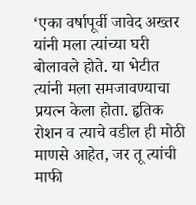‘एका वर्षापूर्वी जावेद अख्तर यांनी मला त्यांच्या घरी बोलावले होते. या भेटीत त्यांनी मला समजावण्याचा प्रयत्न केला होता. हृतिक रोशन व त्याचे वडील ही मोठी माणसे आहेत, जर तू त्यांची माफी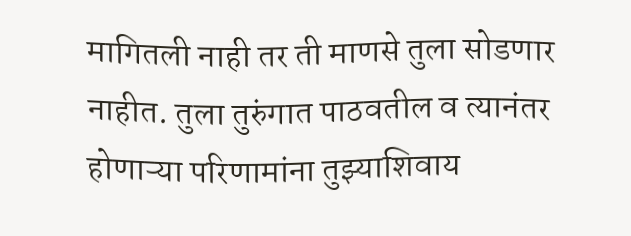मागितली नाही तर ती माणसे तुला सोडणार नाहीत. तुला तुरुंगात पाठवतील व त्यानंतर होणाऱ्या परिणामांना तुझ्याशिवाय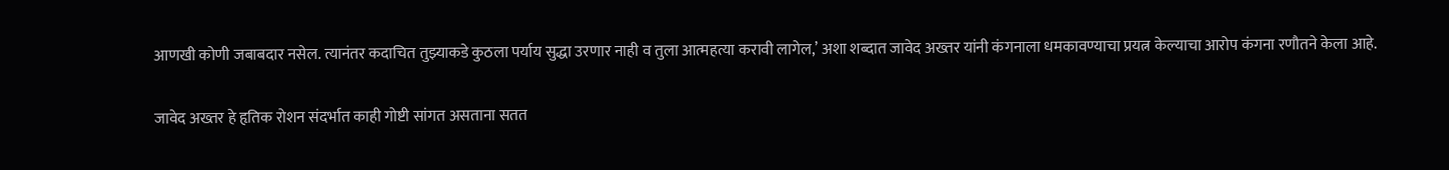आणखी कोणी जबाबदार नसेल. त्यानंतर कदाचित तुझ्याकडे कुठला पर्याय सुद्धा उरणार नाही व तुला आत्महत्या करावी लागेल,’ अशा शब्दात जावेद अख्तर यांनी कंगनाला धमकावण्याचा प्रयत्न केल्याचा आरोप कंगना रणौतने केला आहे.

जावेद अख्तर हे हृतिक रोशन संदर्भात काही गोष्टी सांगत असताना सतत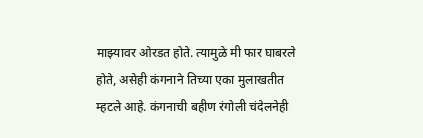माझ्यावर ओरडत होते. त्यामुळे मी फार घाबरले होते, असेही कंगनाने तिच्या एका मुलाखतीत म्हटले आहे. कंगनाची बहीण रंगोली चंदेलनेही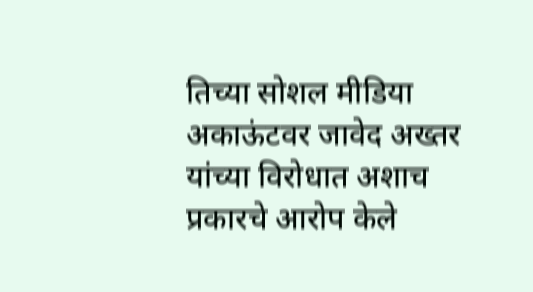तिच्या सोशल मीडिया अकाऊंटवर जावेद अख्तर यांच्या विरोधात अशाच प्रकारचे आरोप केले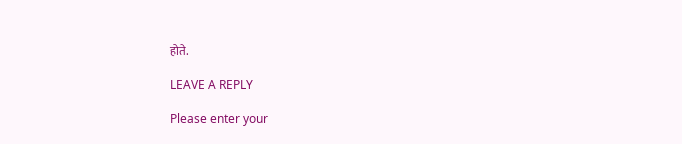होते.

LEAVE A REPLY

Please enter your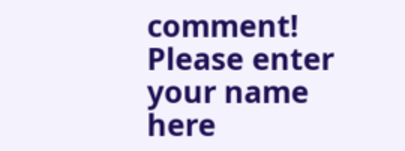comment!
Please enter your name here